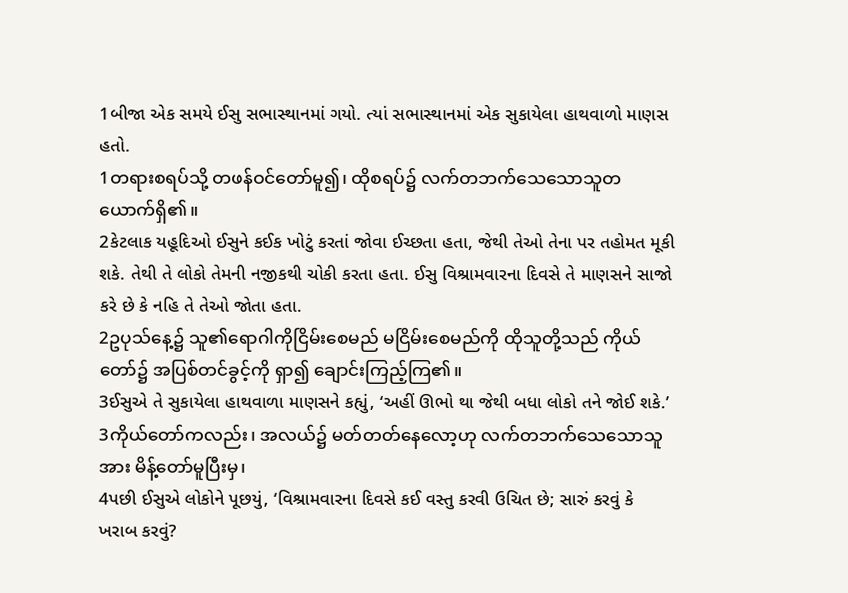1બીજા એક સમયે ઈસુ સભાસ્થાનમાં ગયો. ત્યાં સભાસ્થાનમાં એક સુકાયેલા હાથવાળો માણસ હતો.
1တရားစရပ်သို့ တဖန်ဝင်တော်မူ၍၊ ထိုစရပ်၌ လက်တဘက်သေသောသူတယောက်ရှိ၏။
2કેટલાક યહૂદિઓ ઈસુને કઈક ખોટું કરતાં જોવા ઈચ્છતા હતા, જેથી તેઓ તેના પર તહોમત મૂકી શકે. તેથી તે લોકો તેમની નજીકથી ચોકી કરતા હતા. ઈસુ વિશ્રામવારના દિવસે તે માણસને સાજો કરે છે કે નહિ તે તેઓ જોતા હતા.
2ဥပုသ်နေ့၌ သူ၏ရောဂါကိုငြိမ်းစေမည် မငြိမ်းစေမည်ကို ထိုသူတို့သည် ကိုယ်တော်၌ အပြစ်တင်ခွင့်ကို ရှာ၍ ချောင်းကြည့်ကြ၏။
3ઈસુએ તે સુકાયેલા હાથવાળા માણસને કહ્યું, ‘અહીં ઊભો થા જેથી બધા લોકો તને જોઈ શકે.’
3ကိုယ်တော်ကလည်း၊ အလယ်၌ မတ်တတ်နေလော့ဟု လက်တဘက်သေသောသူအား မိန့်တော်မူပြီးမှ၊
4પછી ઈસુએ લોકોને પૂછયું, ‘વિશ્રામવારના દિવસે કઈ વસ્તુ કરવી ઉચિત છે; સારું કરવું કે ખરાબ કરવું?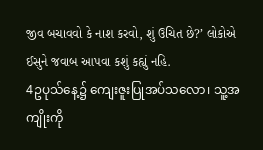જીવ બચાવવો કે નાશ કરવો, શું ઉચિત છે?’ લોકોએ ઈસુને જવાબ આપવા કશું કહ્યું નહિ.
4ဥပုသ်နေ့၌ ကျေးဇူးပြုအပ်သလော၊ သူ့အကျိုးကို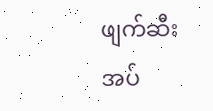ဖျက်ဆီးအပ်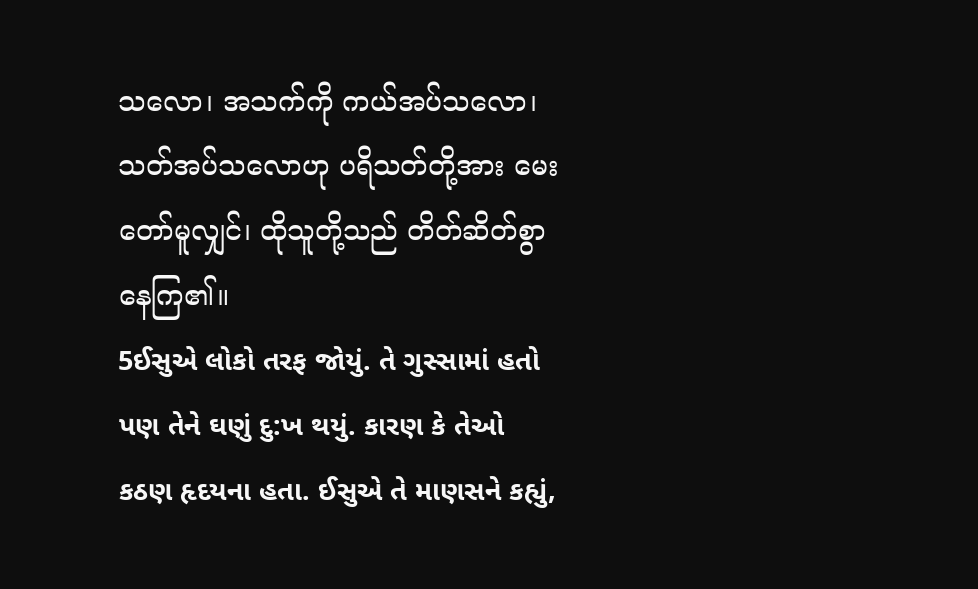သလော၊ အသက်ကို ကယ်အပ်သလော၊ သတ်အပ်သလောဟု ပရိသတ်တို့အား မေးတော်မူလျှင်၊ ထိုသူတို့သည် တိတ်ဆိတ်စွာနေကြ၏။
5ઈસુએ લોકો તરફ જોયું. તે ગુસ્સામાં હતો પણ તેને ઘણું દુ:ખ થયું. કારણ કે તેઓ કઠણ હૃદયના હતા. ઈસુએ તે માણસને કહ્યું,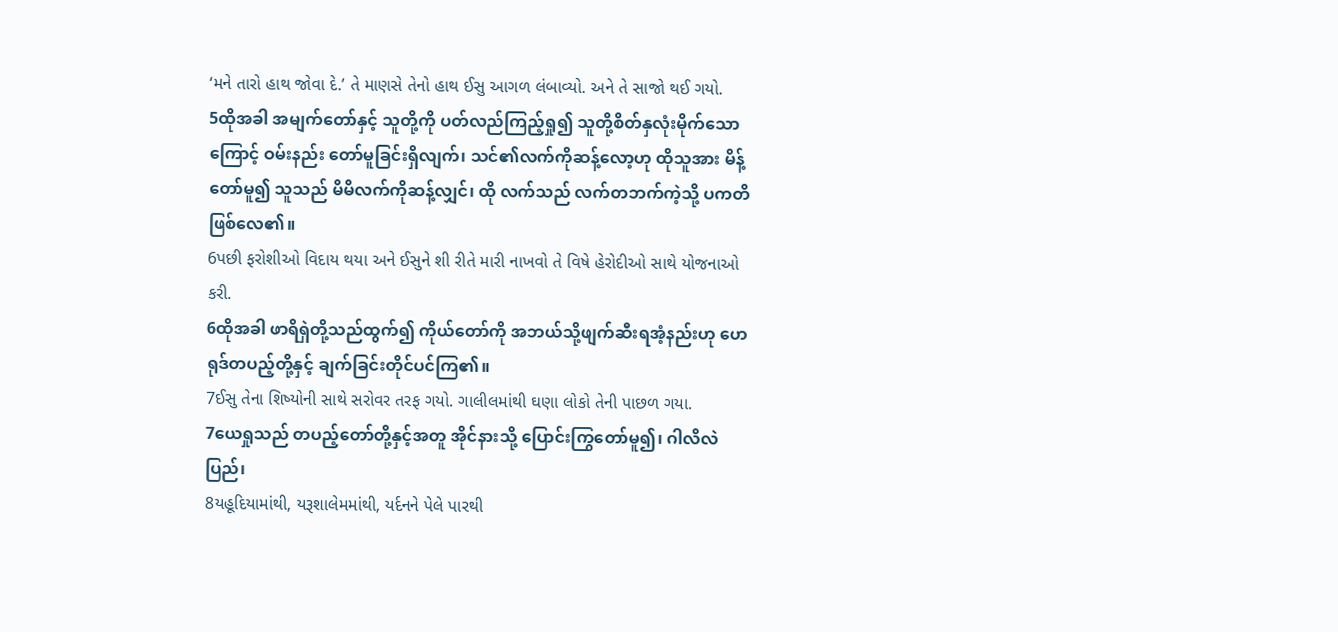‘મને તારો હાથ જોવા દે.’ તે માણસે તેનો હાથ ઈસુ આગળ લંબાવ્યો. અને તે સાજો થઈ ગયો.
5ထိုအခါ အမျက်တော်နှင့် သူတို့ကို ပတ်လည်ကြည့်ရှု၍ သူတို့စိတ်နှလုံးမိုက်သောကြောင့် ဝမ်းနည်း တော်မူခြင်းရှိလျက်၊ သင်၏လက်ကိုဆန့်လော့ဟု ထိုသူအား မိန့်တော်မူ၍ သူသည် မိမိလက်ကိုဆန့်လျှင်၊ ထို လက်သည် လက်တဘက်ကဲ့သို့ ပကတိဖြစ်လေ၏။
6પછી ફરોશીઓ વિદાય થયા અને ઈસુને શી રીતે મારી નાખવો તે વિષે હેરોદીઓ સાથે યોજનાઓ કરી.
6ထိုအခါ ဖာရိရှဲတို့သည်ထွက်၍ ကိုယ်တော်ကို အဘယ်သို့ဖျက်ဆီးရအံ့နည်းဟု ဟေရုဒ်တပည့်တို့နှင့် ချက်ခြင်းတိုင်ပင်ကြ၏။
7ઈસુ તેના શિષ્યોની સાથે સરોવર તરફ ગયો. ગાલીલમાંથી ઘણા લોકો તેની પાછળ ગયા.
7ယေရှုသည် တပည့်တော်တို့နှင့်အတူ အိုင်နားသို့ ပြောင်းကြွတော်မူ၍၊ ဂါလိလဲပြည်၊
8યહૂદિયામાંથી, યરૂશાલેમમાંથી, યર્દનને પેલે પારથી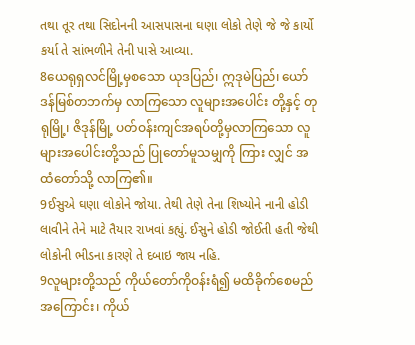તથા તૂર તથા સિદોનની આસપાસના ઘણા લોકો તેણે જે જે કાર્યો કર્યા તે સાંભળીને તેની પાસે આવ્યા.
8ယေရုရှလင်မြို့မှစသော ယုဒပြည်၊ ဣဒုမဲပြည်၊ ယော်ဒန်မြစ်တဘက်မှ လာကြသော လူများအပေါင်း တို့နှင့် တုရုမြို့၊ ဇိဒုန်မြို့ ပတ်ဝန်းကျင်အရပ်တို့မှလာကြသော လူများအပေါင်းတို့သည် ပြုတော်မူသမျှကို ကြား လျှင် အထံတော်သို့ လာကြ၏။
9ઈસુએ ઘણા લોકોને જોયા. તેથી તેણે તેના શિષ્યોને નાની હોડી લાવીને તેને માટે તૈયાર રાખવાં કહ્યું. ઈસુને હોડી જોઈતી હતી જેથી લોકોની ભીડના કારણે તે દબાઇ જાય નહિ.
9လူများတို့သည် ကိုယ်တော်ကိုဝန်းရံ၍ မထိခိုက်စေမည်အကြောင်း၊ ကိုယ်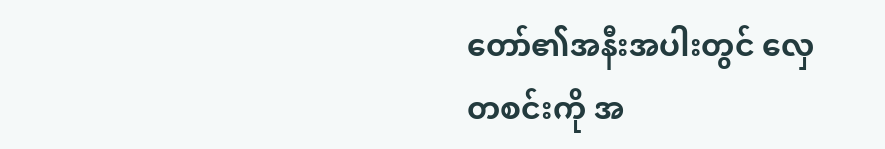တော်၏အနီးအပါးတွင် လှေ တစင်းကို အ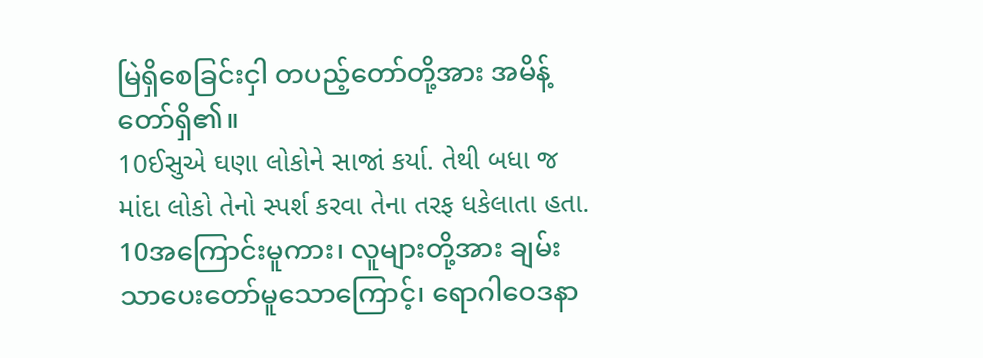မြဲရှိစေခြင်းငှါ တပည့်တော်တို့အား အမိန့်တော်ရှိ၏။
10ઈસુએ ઘણા લોકોને સાજાં કર્યા. તેથી બધા જ માંદા લોકો તેનો સ્પર્શ કરવા તેના તરફ ધકેલાતા હતા.
10အကြောင်းမူကား၊ လူများတို့အား ချမ်းသာပေးတော်မူသောကြောင့်၊ ရောဂါဝေဒနာ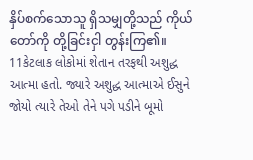နှိပ်စက်သောသူ ရှိသမျှတို့သည် ကိုယ်တော်ကို တို့ခြင်းငှါ တွန်းကြ၏။
11કેટલાક લોકોમાં શેતાન તરફથી અશુદ્ધ આત્મા હતો. જ્યારે અશુદ્ધ આત્માએ ઈસુને જોયો ત્યારે તેઓ તેને પગે પડીને બૂમો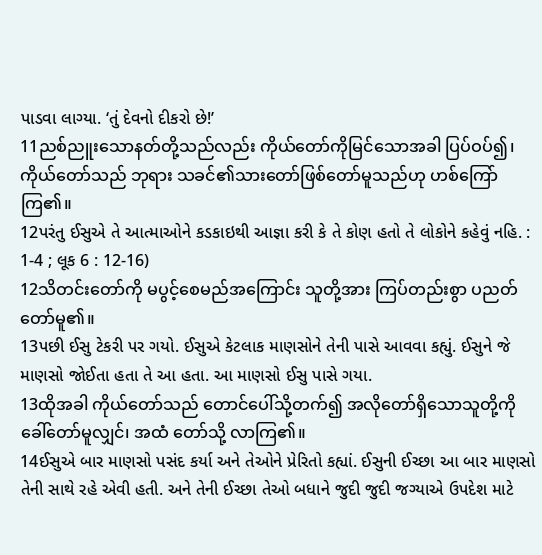પાડવા લાગ્યા. ‘તું દેવનો દીકરો છે!’
11ညစ်ညူးသောနတ်တို့သည်လည်း ကိုယ်တော်ကိုမြင်သောအခါ ပြပ်ဝပ်၍၊ ကိုယ်တော်သည် ဘုရား သခင်၏သားတော်ဖြစ်တော်မူသည်ဟု ဟစ်ကြော်ကြ၏။
12પરંતુ ઈસુએ તે આત્માઓને કડકાઇથી આજ્ઞા કરી કે તે કોણ હતો તે લોકોને કહેવું નહિ. : 1-4 ; લૂક 6 : 12-16)
12သိတင်းတော်ကို မပွင့်စေမည်အကြောင်း သူတို့အား ကြပ်တည်းစွာ ပညတ်တော်မူ၏။
13પછી ઈસુ ટેકરી પર ગયો. ઈસુએ કેટલાક માણસોને તેની પાસે આવવા કહ્યું. ઈસુને જે માણસો જોઈતા હતા તે આ હતા. આ માણસો ઈસુ પાસે ગયા.
13ထိုအခါ ကိုယ်တော်သည် တောင်ပေါ်သို့တက်၍ အလိုတော်ရှိသောသူတို့ကို ခေါ်တော်မူလျှင်၊ အထံ တော်သို့ လာကြ၏။
14ઈસુએ બાર માણસો પસંદ કર્યા અને તેઓને પ્રેરિતો કહ્યાં. ઈસુની ઈચ્છા આ બાર માણસો તેની સાથે રહે એવી હતી. અને તેની ઈચ્છા તેઓ બધાને જુદી જુદી જગ્યાએ ઉપદેશ માટે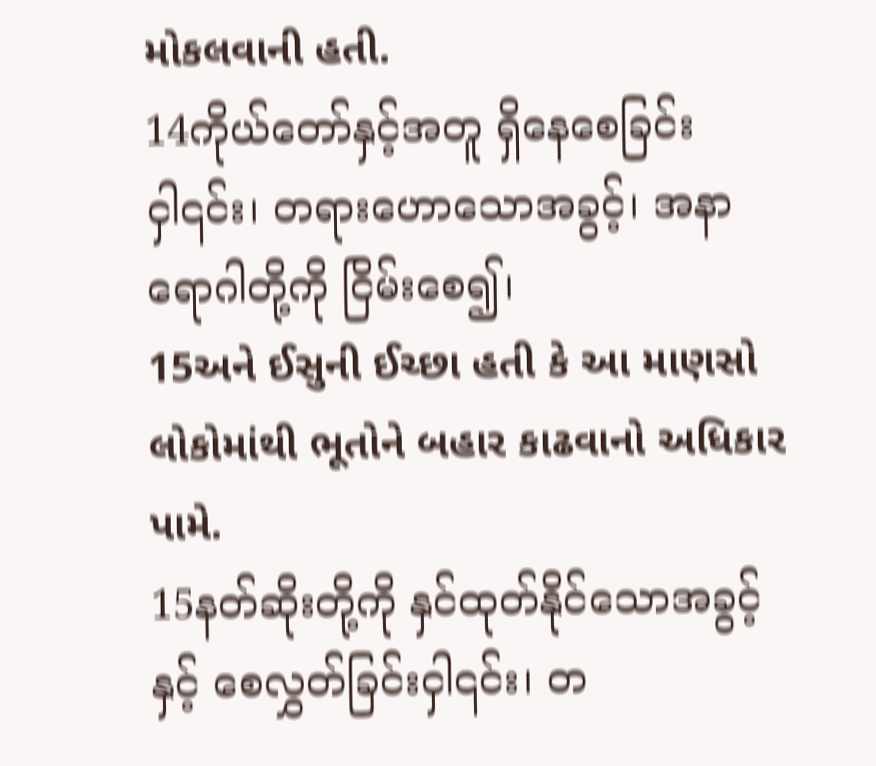મોકલવાની હતી.
14ကိုယ်တော်နှင့်အတူ ရှိနေစေခြင်းငှါ၎င်း၊ တရားဟောသောအခွင့်၊ အနာရောဂါတို့ကို ငြိမ်းစေ၍၊
15અને ઈસુની ઈચ્છા હતી કે આ માણસો લોકોમાંથી ભૂતોને બહાર કાઢવાનો અધિકાર પામે.
15နတ်ဆိုးတို့ကို နှင်ထုတ်နိုင်သောအခွင့်နှင့် စေလွှတ်ခြင်းငှါ၎င်း၊ တ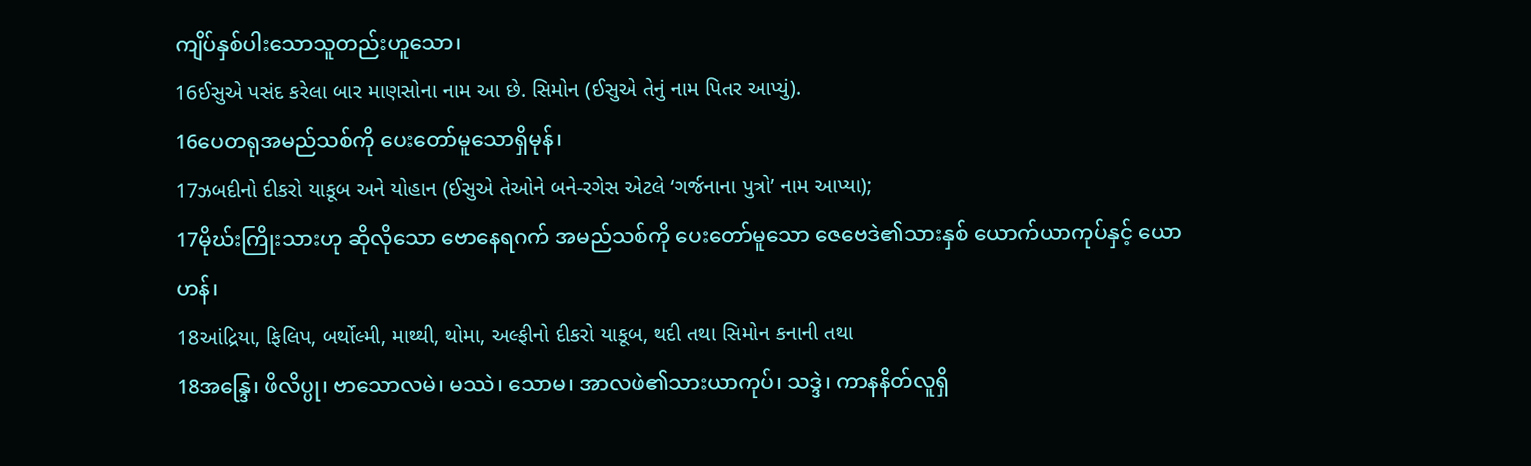ကျိပ်နှစ်ပါးသောသူတည်းဟူသော၊
16ઈસુએ પસંદ કરેલા બાર માણસોના નામ આ છે. સિમોન (ઈસુએ તેનું નામ પિતર આપ્યું).
16ပေတရုအမည်သစ်ကို ပေးတော်မူသောရှိမုန်၊
17ઝબદીનો દીકરો યાકૂબ અને યોહાન (ઈસુએ તેઓને બને-રગેસ એટલે ‘ગર્જનાના પુત્રો’ નામ આપ્યા);
17မိုဃ်းကြိုးသားဟု ဆိုလိုသော ဗောနေရဂက် အမည်သစ်ကို ပေးတော်မူသော ဇေဗေဒဲ၏သားနှစ် ယောက်ယာကုပ်နှင့် ယောဟန်၊
18આંદ્રિયા, ફિલિપ, બર્થોલ્મી, માથ્થી, થોમા, અલ્ફીનો દીકરો યાકૂબ, થદી તથા સિમોન કનાની તથા
18အန္ဒြေ၊ ဖိလိပ္ပု၊ ဗာသောလမဲ၊ မဿဲ၊ သောမ၊ အာလဖဲ၏သားယာကုပ်၊ သဒ္ဒဲ၊ ကာနနိတ်လူရှိ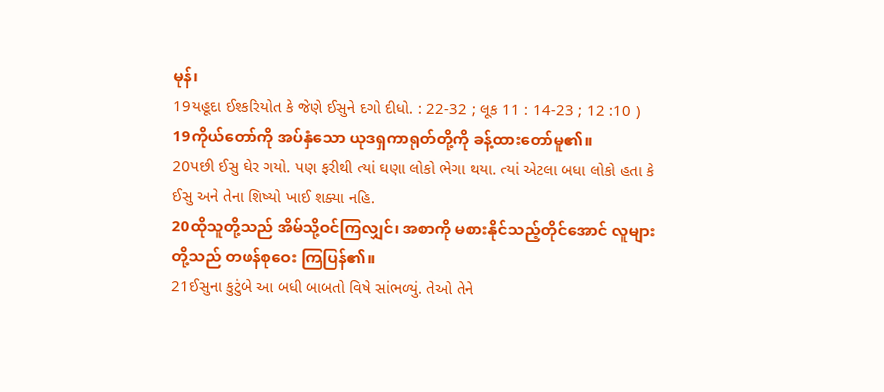မုန်၊
19યહૂદા ઈશ્કરિયોત કે જેણે ઈસુને દગો દીધો. : 22-32 ; લૂક 11 : 14-23 ; 12 :10 )
19ကိုယ်တော်ကို အပ်နှံသော ယုဒရှကာရုတ်တို့ကို ခန့်ထားတော်မူ၏။
20પછી ઈસુ ઘેર ગયો. પણ ફરીથી ત્યાં ઘણા લોકો ભેગા થયા. ત્યાં એટલા બધા લોકો હતા કે ઈસુ અને તેના શિષ્યો ખાઈ શક્યા નહિ.
20ထိုသူတို့သည် အိမ်သို့ဝင်ကြလျှင်၊ အစာကို မစားနိုင်သည့်တိုင်အောင် လူများတို့သည် တဖန်စုဝေး ကြပြန်၏။
21ઈસુના કુટુંબે આ બધી બાબતો વિષે સાંભળ્યું. તેઓ તેને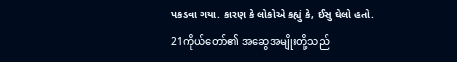પકડવા ગયા. કારણ કે લોકોએ કહ્યું કે, ઈસુ ઘેલો હતો.
21ကိုယ်တော်၏ အဆွေအမျိုးတို့သည်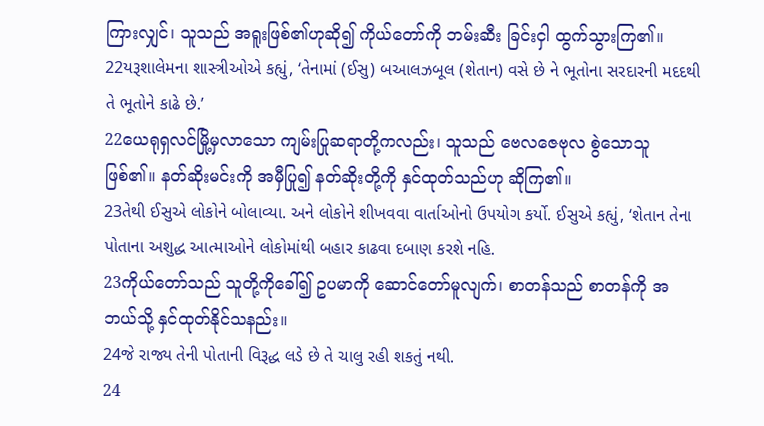ကြားလျှင်၊ သူသည် အရူးဖြစ်၏ဟုဆို၍ ကိုယ်တော်ကို ဘမ်းဆီး ခြင်းငှါ ထွက်သွားကြ၏။
22યરૂશાલેમના શાસ્ત્રીઓએ કહ્યું, ‘તેનામાં (ઈસુ) બઆલઝબૂલ (શેતાન) વસે છે ને ભૂતોના સરદારની મદદથી તે ભૂતોને કાઢે છે.’
22ယေရုရှလင်မြို့မှလာသော ကျမ်းပြုဆရာတို့ကလည်း၊ သူသည် ဗေလဇေဗုလ စွဲသောသူဖြစ်၏။ နတ်ဆိုးမင်းကို အမှီပြု၍ နတ်ဆိုးတို့ကို နှင်ထုတ်သည်ဟု ဆိုကြ၏။
23તેથી ઈસુએ લોકોને બોલાવ્યા. અને લોકોને શીખવવા વાર્તાઓનો ઉપયોગ કર્યો. ઈસુએ કહ્યું, ‘શેતાન તેના પોતાના અશુદ્ધ આત્માઓને લોકોમાંથી બહાર કાઢવા દબાણ કરશે નહિ.
23ကိုယ်တော်သည် သူတို့ကိုခေါ်၍ ဥပမာကို ဆောင်တော်မူလျက်၊ စာတန်သည် စာတန်ကို အဘယ်သို့ နှင်ထုတ်နိုင်သနည်း။
24જે રાજ્ય તેની પોતાની વિરૂદ્ધ લડે છે તે ચાલુ રહી શકતું નથી.
24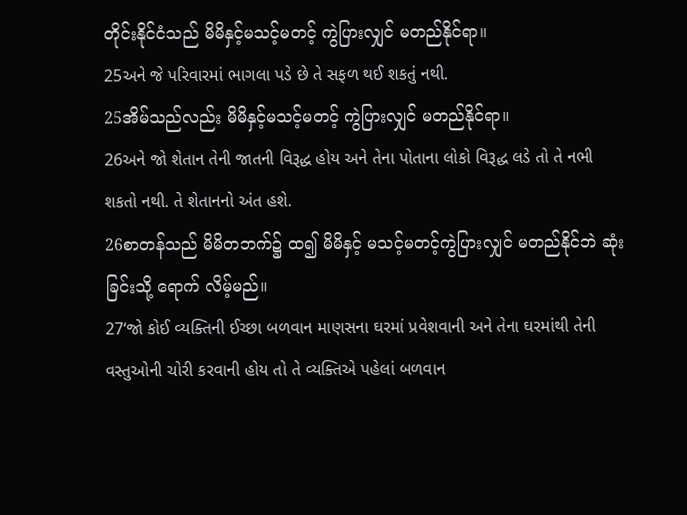တိုင်းနိုင်ငံသည် မိမိနှင့်မသင့်မတင့် ကွဲပြားလျှင် မတည်နိုင်ရာ။
25અને જે પરિવારમાં ભાગલા પડે છે તે સફળ થઈ શકતું નથી.
25အိမ်သည်လည်း မိမိနှင့်မသင့်မတင့် ကွဲပြားလျှင် မတည်နိုင်ရာ။
26અને જો શેતાન તેની જાતની વિરૂદ્ધ હોય અને તેના પોતાના લોકો વિરૂદ્ધ લડે તો તે નભી શકતો નથી. તે શેતાનનો અંત હશે.
26စာတန်သည် မိမိတဘက်၌ ထ၍ မိမိနှင့် မသင့်မတင့်ကွဲပြားလျှင် မတည်နိုင်ဘဲ ဆုံးခြင်းသို့ ရောက် လိမ့်မည်။
27‘જો કોઈ વ્યક્તિની ઈચ્છા બળવાન માણસના ઘરમાં પ્રવેશવાની અને તેના ઘરમાંથી તેની વસ્તુઓની ચોરી કરવાની હોય તો તે વ્યક્તિએ પહેલાં બળવાન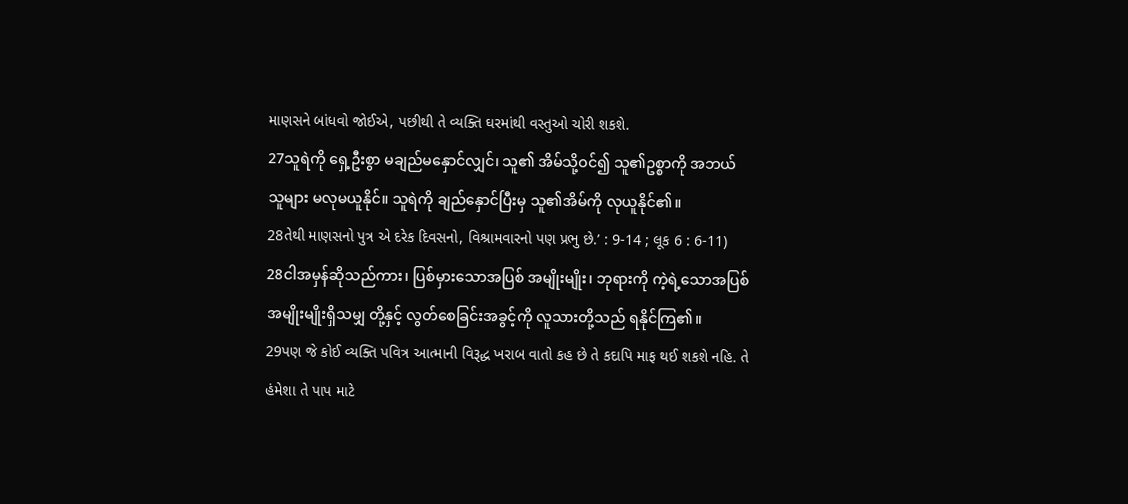માણસને બાંધવો જોઈએ, પછીથી તે વ્યક્તિ ઘરમાંથી વસ્તુઓ ચોરી શકશે.
27သူရဲကို ရှေ့ဦးစွာ မချည်မနှောင်လျှင်၊ သူ၏ အိမ်သို့ဝင်၍ သူ၏ဥစ္စာကို အဘယ်သူများ မလုမယူနိုင်။ သူရဲကို ချည်နှောင်ပြီးမှ သူ၏အိမ်ကို လုယူနိုင်၏။
28તેથી માણસનો પુત્ર એ દરેક દિવસનો, વિશ્રામવારનો પણ પ્રભુ છે.’ : 9-14 ; લૂક 6 : 6-11)
28ငါအမှန်ဆိုသည်ကား၊ ပြစ်မှားသောအပြစ် အမျိုးမျိုး၊ ဘုရားကို ကဲ့ရဲ့သောအပြစ်အမျိုးမျိုးရှိသမျှ တို့နှင့် လွတ်စေခြင်းအခွင့်ကို လူသားတို့သည် ရနိုင်ကြ၏။
29પણ જે કોઈ વ્યક્તિ પવિત્ર આત્માની વિરૂદ્ધ ખરાબ વાતો કહ છે તે કદાપિ માફ થઈ શકશે નહિ. તે હંમેશા તે પાપ માટે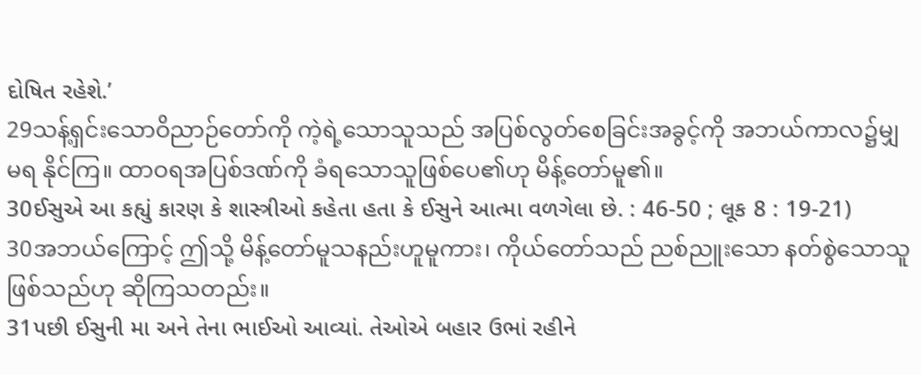દોષિત રહેશે.’
29သန့်ရှင်းသောဝိညာဉ်တော်ကို ကဲ့ရဲ့သောသူသည် အပြစ်လွတ်စေခြင်းအခွင့်ကို အဘယ်ကာလ၌မျှ မရ နိုင်ကြ။ ထာဝရအပြစ်ဒဏ်ကို ခံရသောသူဖြစ်ပေ၏ဟု မိန့်တော်မူ၏။
30ઈસુએ આ કહ્યું કારણ કે શાસ્ત્રીઓ કહેતા હતા કે ઈસુને આત્મા વળગેલા છે. : 46-50 ; લૂક 8 : 19-21)
30အဘယ်ကြောင့် ဤသို့ မိန့်တော်မူသနည်းဟူမူကား၊ ကိုယ်တော်သည် ညစ်ညူးသော နတ်စွဲသောသူ ဖြစ်သည်ဟု ဆိုကြသတည်း။
31પછી ઈસુની મા અને તેના ભાઈઓ આવ્યાં. તેઓએ બહાર ઉભાં રહીને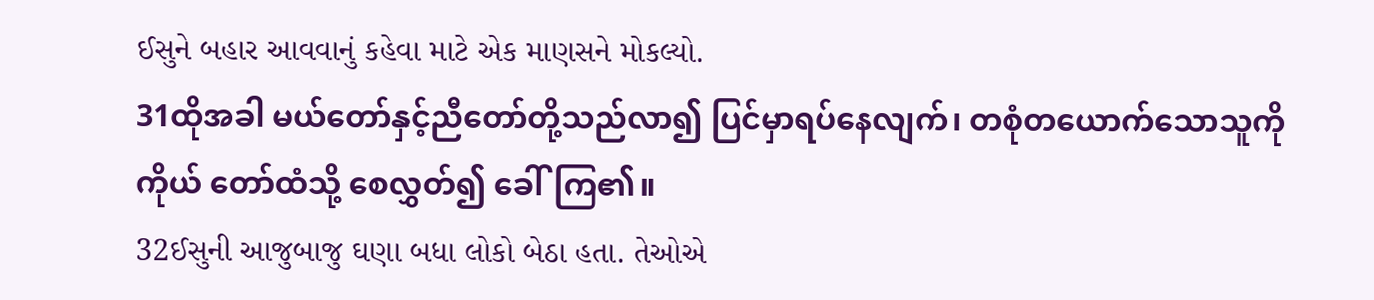ઈસુને બહાર આવવાનું કહેવા માટે એક માણસને મોકલ્યો.
31ထိုအခါ မယ်တော်နှင့်ညီတော်တို့သည်လာ၍ ပြင်မှာရပ်နေလျက်၊ တစုံတယောက်သောသူကို ကိုယ် တော်ထံသို့ စေလွှတ်၍ ခေါ်ကြ၏။
32ઈસુની આજુબાજુ ઘણા બધા લોકો બેઠા હતા. તેઓએ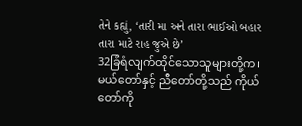તેને કહ્યું, ‘તારી મા અને તારા ભાઈઓ બહાર તારા માટે રાહ જુએ છે’
32ခြံရံလျက်ထိုင်သောသူများတို့က၊ မယ်တော်နှင့် ညီတော်တို့သည် ကိုယ်တော်ကို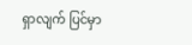ရှာလျက် ပြင်မှာ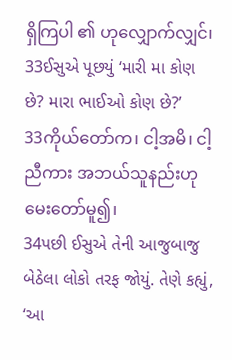ရှိကြပါ ၏ ဟုလျှောက်လျှင်၊
33ઈસુએ પૂછયું ‘મારી મા કોણ છે? મારા ભાઈઓ કોણ છે?’
33ကိုယ်တော်က၊ ငါ့အမိ၊ ငါ့ညီကား အဘယ်သူနည်းဟု မေးတော်မူ၍၊
34પછી ઈસુએ તેની આજુબાજુ બેઠેલા લોકો તરફ જોયું. તેણે કહ્યું, ‘આ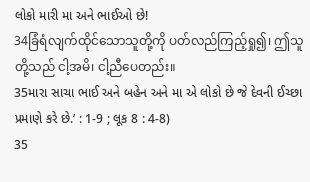લોકો મારી મા અને ભાઈઓ છે!
34ခြံရံလျက်ထိုင်သောသူတို့ကို ပတ်လည်ကြည့်ရှု၍၊ ဤသူတို့သည် ငါ့အမိ၊ ငါ့ညီပေတည်း။
35મારા સાચા ભાઈ અને બહેન અને મા એ લોકો છે જે દેવની ઈચ્છા પ્રમાણે કરે છે.’ : 1-9 ; લૂક 8 : 4-8)
35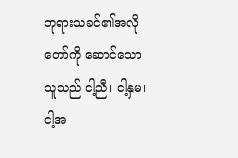ဘုရားသခင်၏အလိုတော်ကို ဆောင်သောသူသည် ငါ့ညီ၊ ငါ့နှမ၊ ငါ့အ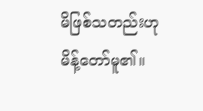မိဖြစ်သတည်းဟု မိန့်တော်မူ၏။